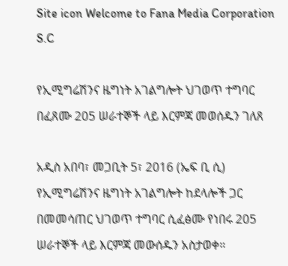Site icon Welcome to Fana Media Corporation S.C

የኢሚግሬሽንና ዜግነት አገልግሎት ህገወጥ ተግባር በፈጸሙ 205 ሠራተኞች ላይ እርምጃ መወሰዱን ገለጸ

አዲስ አበባ፣ መጋቢት 5፣ 2016 (ኤፍ ቢ ሲ) የኢሚግሬሽንና ዜግነት አገልግሎት ከደላሎች ጋር በመመሳጠር ህገወጥ ተግባር ሲፈፅሙ የነበሩ 205 ሠራተኞች ላይ እርምጃ መውሰዱን አስታወቀ።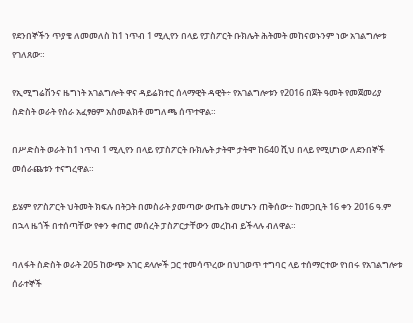የደንበኞችን ጥያቄ ለመመለስ ከ1 ነጥብ 1 ሚሊየን በላይ የፓስፖርት ቡክሌት ሕትመት መከናወኑንም ነው አገልግሎቱ የገለጸው።

የኢሚግሬሽንና ዜግነት አገልግሎት ዋና ዳይሬክተር ሰላማዊት ዳዊት÷ የአገልግሎቱን የ2016 በጀት ዓመት የመጀመሪያ ስድስት ወራት የስራ አፈፃፀም አስመልክቶ መግለጫ ሰጥተዋል።

በሥድስት ወራት ከ1 ነጥብ 1 ሚሊየን በላይ የፓስፖርት ቡክሌት ታትሞ ታትሞ ከ640 ሺህ በላይ የሚሆነው ለደንበኞች መሰራጨቱን ተናግረዋል።

ይሄም የፖስፖርት ህትመት ክፍሉ በትጋት በመስራት ያመጣው ውጤት መሆኑን ጠቅሰው÷ ከመጋቢት 16 ቀን 2016 ዓ.ም በኋላ ዜጎች በተሰጣቸው የቀን ቀጠሮ መሰረት ፓስፖርታቸውን መረከብ ይችላሉ ብለዋል።

ባለፋት ስድስት ወራት 205 ከውጭ አገር ደላሎች ጋር ተመሳጥረው በህገወጥ ተግባር ላይ ተሰማርተው የነበሩ የአገልግሎቱ ሰራተኞች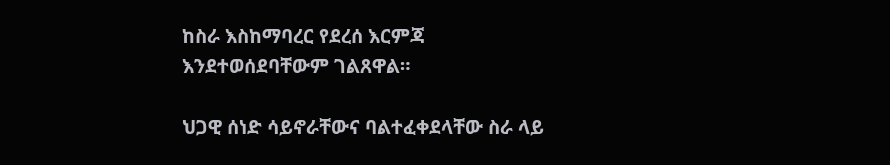ከስራ እስከማባረር የደረሰ እርምጃ እንደተወሰደባቸውም ገልጸዋል።

ህጋዊ ሰነድ ሳይኖራቸውና ባልተፈቀደላቸው ስራ ላይ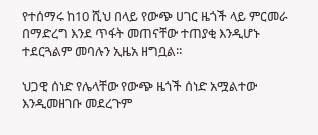የተሰማሩ ከ10 ሺህ በላይ የውጭ ሀገር ዜጎች ላይ ምርመራ በማድረግ እንደ ጥፋት መጠናቸው ተጠያቂ እንዲሆኑ ተደርጓልም መባሉን ኢዜአ ዘግቧል፡፡

ህጋዊ ሰነድ የሌላቸው የውጭ ዜጎች ሰነድ አሟልተው እንዲመዘገቡ መደረጉም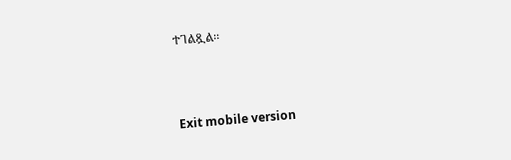ተገልጿል፡፡



Exit mobile version